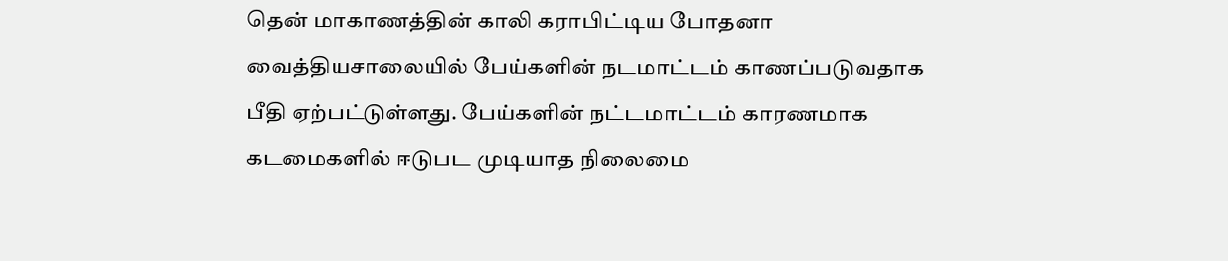தென் மாகாணத்தின் காலி கராபிட்டிய போதனா வைத்தியசாலையில் பேய்களின் நடமாட்டம் காணப்படுவதாக பீதி ஏற்பட்டுள்ளது. பேய்களின் நட்டமாட்டம் காரணமாக கடமைகளில் ஈடுபட முடியாத நிலைமை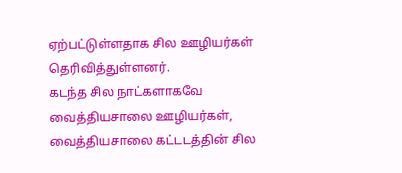ஏற்பட்டுள்ளதாக சில ஊழியர்கள் தெரிவித்துள்ளனர்.
கடந்த சில நாட்களாகவே வைத்தியசாலை ஊழியர்கள், வைத்தியசாலை கட்டடத்தின் சில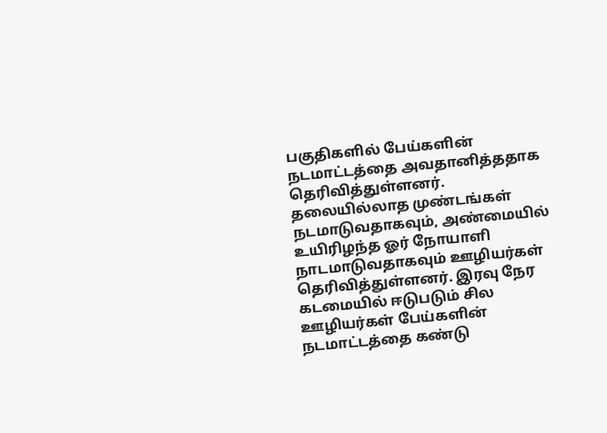பகுதிகளில் பேய்களின் நடமாட்டத்தை அவதானித்ததாக தெரிவித்துள்ளனர்.
தலையில்லாத முண்டங்கள் நடமாடுவதாகவும், அண்மையில் உயிரிழந்த ஓர் நோயாளி நாடமாடுவதாகவும் ஊழியர்கள் தெரிவித்துள்ளனர். இரவு நேர கடமையில் ஈடுபடும் சில ஊழியர்கள் பேய்களின் நடமாட்டத்தை கண்டு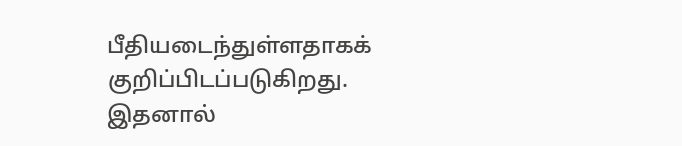பீதியடைந்துள்ளதாகக் குறிப்பிடப்படுகிறது.
இதனால்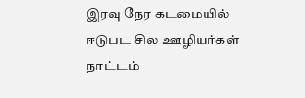இரவு நேர கடமையில் ஈடுபட சில ஊழியர்கள் நாட்டம்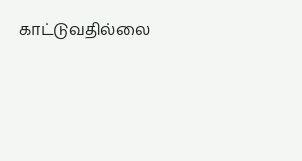காட்டுவதில்லை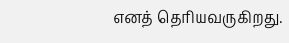எனத் தெரியவருகிறது.